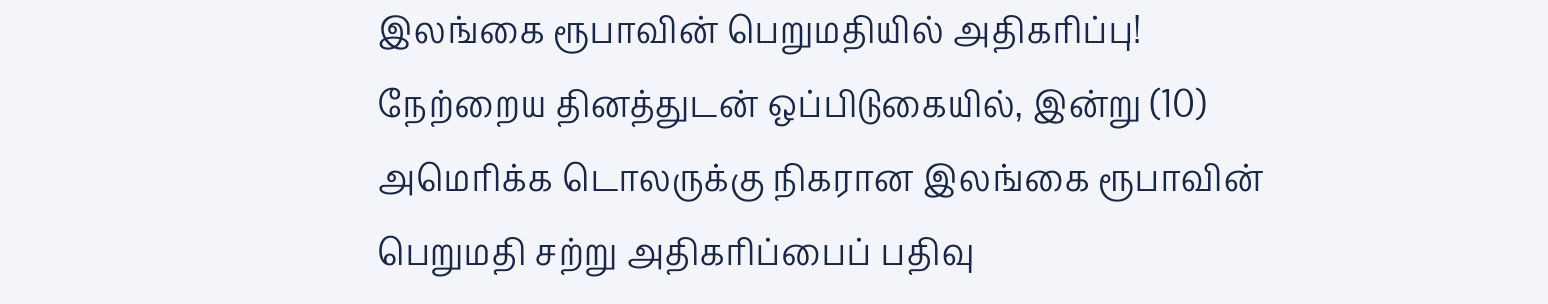இலங்கை ரூபாவின் பெறுமதியில் அதிகரிப்பு!
நேற்றைய தினத்துடன் ஒப்பிடுகையில், இன்று (10) அமெரிக்க டொலருக்கு நிகரான இலங்கை ரூபாவின் பெறுமதி சற்று அதிகரிப்பைப் பதிவு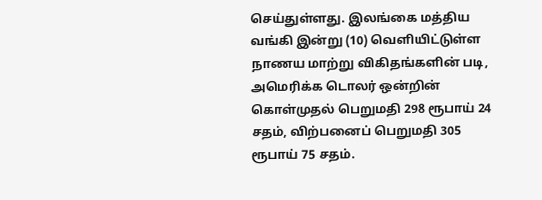செய்துள்ளது. இலங்கை மத்திய வங்கி இன்று (10) வெளியிட்டுள்ள நாணய மாற்று விகிதங்களின் படி, அமெரிக்க டொலர் ஒன்றின் கொள்முதல் பெறுமதி 298 ரூபாய் 24 சதம், விற்பனைப் பெறுமதி 305 ரூபாய் 75 சதம்.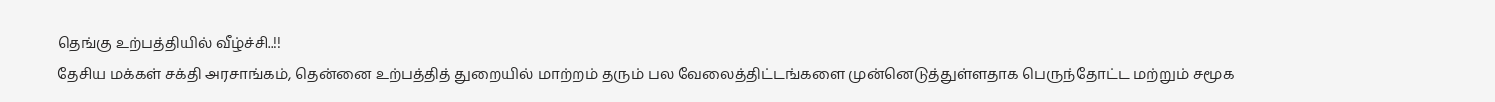தெங்கு உற்பத்தியில் வீழ்ச்சி..!!
தேசிய மக்கள் சக்தி அரசாங்கம், தென்னை உற்பத்தித் துறையில் மாற்றம் தரும் பல வேலைத்திட்டங்களை முன்னெடுத்துள்ளதாக பெருந்தோட்ட மற்றும் சமூக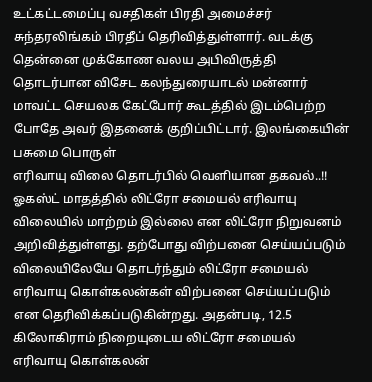உட்கட்டமைப்பு வசதிகள் பிரதி அமைச்சர் சுந்தரலிங்கம் பிரதீப் தெரிவித்துள்ளார். வடக்கு தென்னை முக்கோண வலய அபிவிருத்தி தொடர்பான விசேட கலந்துரையாடல் மன்னார் மாவட்ட செயலக கேட்போர் கூடத்தில் இடம்பெற்ற போதே அவர் இதனைக் குறிப்பிட்டார். இலங்கையின் பசுமை பொருள்
எரிவாயு விலை தொடர்பில் வெளியான தகவல்..!!
ஓகஸ்ட் மாதத்தில் லிட்ரோ சமையல் எரிவாயு விலையில் மாற்றம் இல்லை என லிட்ரோ நிறுவனம் அறிவித்துள்ளது. தற்போது விற்பனை செய்யப்படும் விலையிலேயே தொடர்ந்தும் லிட்ரோ சமையல் எரிவாயு கொள்கலன்கள் விற்பனை செய்யப்படும் என தெரிவிக்கப்படுகின்றது. அதன்படி, 12.5 கிலோகிராம் நிறையுடைய லிட்ரோ சமையல் எரிவாயு கொள்கலன்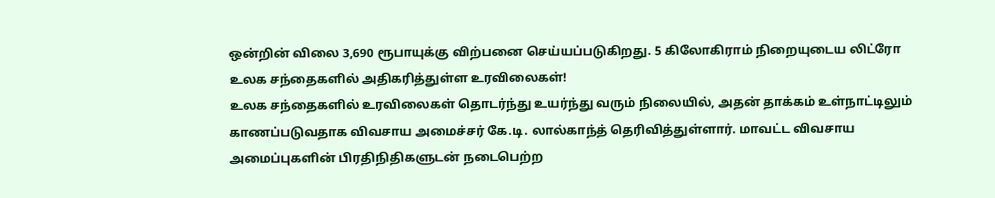ஒன்றின் விலை 3,690 ரூபாயுக்கு விற்பனை செய்யப்படுகிறது. 5 கிலோகிராம் நிறையுடைய லிட்ரோ
உலக சந்தைகளில் அதிகரித்துள்ள உரவிலைகள்!
உலக சந்தைகளில் உரவிலைகள் தொடர்ந்து உயர்ந்து வரும் நிலையில், அதன் தாக்கம் உள்நாட்டிலும் காணப்படுவதாக விவசாய அமைச்சர் கே.டி. லால்காந்த் தெரிவித்துள்ளார். மாவட்ட விவசாய அமைப்புகளின் பிரதிநிதிகளுடன் நடைபெற்ற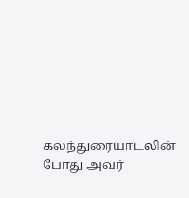கலந்துரையாடலின் போது அவர்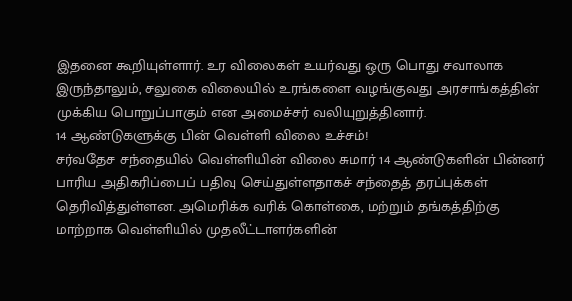இதனை கூறியுள்ளார். உர விலைகள் உயர்வது ஒரு பொது சவாலாக இருந்தாலும், சலுகை விலையில் உரங்களை வழங்குவது அரசாங்கத்தின் முக்கிய பொறுப்பாகும் என அமைச்சர் வலியுறுத்தினார்.
14 ஆண்டுகளுக்கு பின் வெள்ளி விலை உச்சம்!
சர்வதேச சந்தையில் வெள்ளியின் விலை சுமார் 14 ஆண்டுகளின் பின்னர் பாரிய அதிகரிப்பைப் பதிவு செய்துள்ளதாகச் சந்தைத் தரப்புக்கள் தெரிவித்துள்ளன. அமெரிக்க வரிக் கொள்கை, மற்றும் தங்கத்திற்கு மாற்றாக வெள்ளியில் முதலீட்டாளர்களின்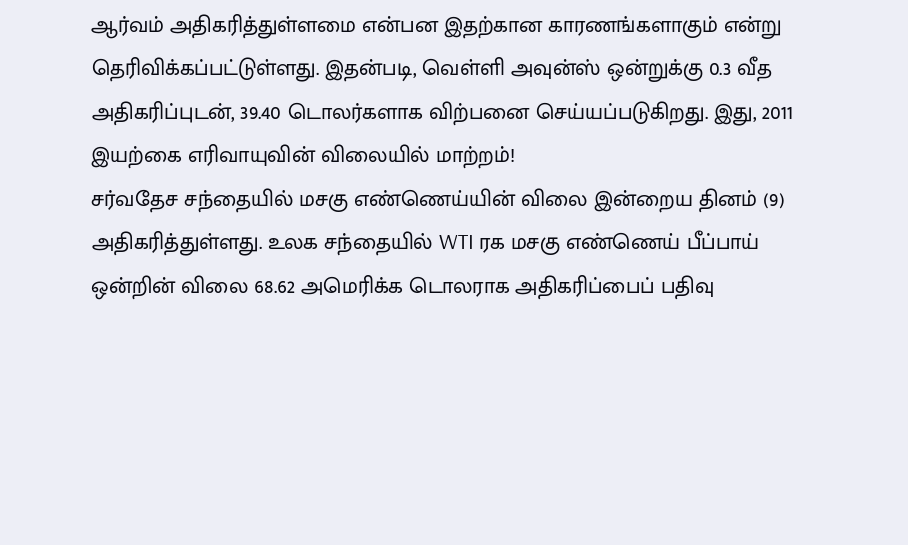ஆர்வம் அதிகரித்துள்ளமை என்பன இதற்கான காரணங்களாகும் என்று தெரிவிக்கப்பட்டுள்ளது. இதன்படி, வெள்ளி அவுன்ஸ் ஒன்றுக்கு 0.3 வீத அதிகரிப்புடன், 39.40 டொலர்களாக விற்பனை செய்யப்படுகிறது. இது, 2011
இயற்கை எரிவாயுவின் விலையில் மாற்றம்!
சர்வதேச சந்தையில் மசகு எண்ணெய்யின் விலை இன்றைய தினம் (9) அதிகரித்துள்ளது. உலக சந்தையில் WTI ரக மசகு எண்ணெய் பீப்பாய் ஒன்றின் விலை 68.62 அமெரிக்க டொலராக அதிகரிப்பைப் பதிவு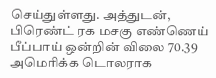செய்துள்ளது. அத்துடன், பிரெண்ட் ரக மசகு எண்ணெய் பீப்பாய் ஒன்றின் விலை 70.39 அமெரிக்க டொலராக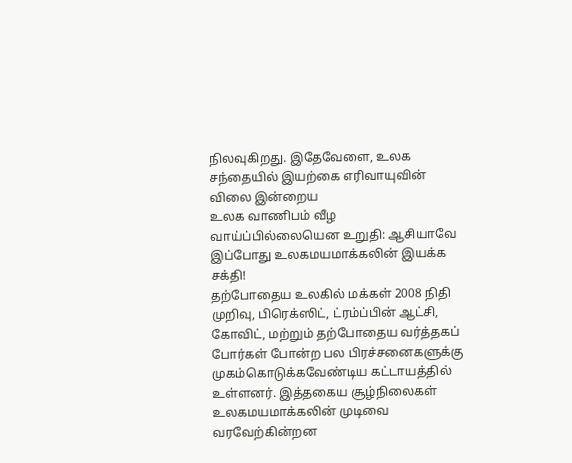நிலவுகிறது. இதேவேளை, உலக சந்தையில் இயற்கை எரிவாயுவின் விலை இன்றைய
உலக வாணிபம் வீழ வாய்ப்பில்லையென உறுதி: ஆசியாவே இப்போது உலகமயமாக்கலின் இயக்க சக்தி!
தற்போதைய உலகில் மக்கள் 2008 நிதி முறிவு, பிரெக்ஸிட், ட்ரம்ப்பின் ஆட்சி, கோவிட், மற்றும் தற்போதைய வர்த்தகப் போர்கள் போன்ற பல பிரச்சனைகளுக்கு முகம்கொடுக்கவேண்டிய கட்டாயத்தில் உள்ளனர். இத்தகைய சூழ்நிலைகள் உலகமயமாக்கலின் முடிவை வரவேற்கின்றன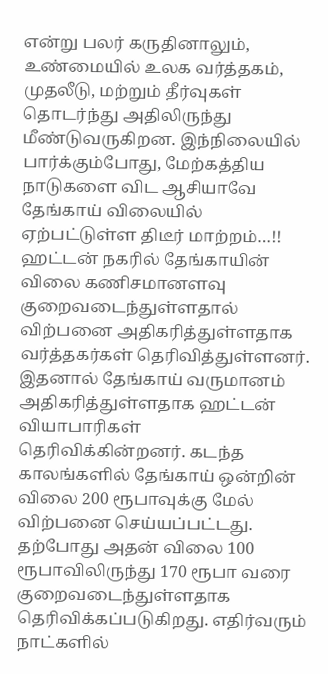என்று பலர் கருதினாலும், உண்மையில் உலக வர்த்தகம், முதலீடு, மற்றும் தீர்வுகள் தொடர்ந்து அதிலிருந்து மீண்டுவருகிறன. இந்நிலையில் பார்க்கும்போது, மேற்கத்திய நாடுகளை விட ஆசியாவே
தேங்காய் விலையில் ஏற்பட்டுள்ள திடீர் மாற்றம்…!!
ஹட்டன் நகரில் தேங்காயின் விலை கணிசமானளவு குறைவடைந்துள்ளதால் விற்பனை அதிகரித்துள்ளதாக வர்த்தகர்கள் தெரிவித்துள்ளனர். இதனால் தேங்காய் வருமானம் அதிகரித்துள்ளதாக ஹட்டன் வியாபாரிகள் தெரிவிக்கின்றனர். கடந்த காலங்களில் தேங்காய் ஒன்றின் விலை 200 ரூபாவுக்கு மேல் விற்பனை செய்யப்பட்டது. தற்போது அதன் விலை 100 ரூபாவிலிருந்து 170 ரூபா வரை குறைவடைந்துள்ளதாக தெரிவிக்கப்படுகிறது. எதிர்வரும் நாட்களில்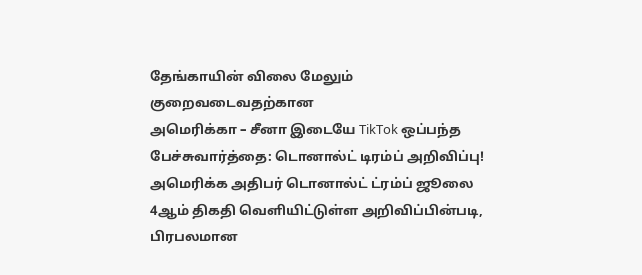தேங்காயின் விலை மேலும் குறைவடைவதற்கான
அமெரிக்கா – சீனா இடையே TikTok ஒப்பந்த பேச்சுவார்த்தை: டொனால்ட் டிரம்ப் அறிவிப்பு!
அமெரிக்க அதிபர் டொனால்ட் ட்ரம்ப் ஜூலை 4ஆம் திகதி வெளியிட்டுள்ள அறிவிப்பின்படி, பிரபலமான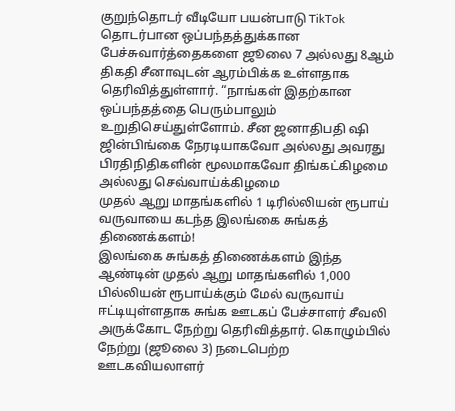குறுந்தொடர் வீடியோ பயன்பாடு TikTok தொடர்பான ஒப்பந்தத்துக்கான பேச்சுவார்த்தைகளை ஜூலை 7 அல்லது 8ஆம் திகதி சீனாவுடன் ஆரம்பிக்க உள்ளதாக தெரிவித்துள்ளார். “நாங்கள் இதற்கான ஒப்பந்தத்தை பெரும்பாலும் உறுதிசெய்துள்ளோம். சீன ஜனாதிபதி ஷி ஜின்பிங்கை நேரடியாகவோ அல்லது அவரது பிரதிநிதிகளின் மூலமாகவோ திங்கட்கிழமை அல்லது செவ்வாய்க்கிழமை
முதல் ஆறு மாதங்களில் 1 டிரில்லியன் ரூபாய் வருவாயை கடந்த இலங்கை சுங்கத் திணைக்களம்!
இலங்கை சுங்கத் திணைக்களம் இந்த ஆண்டின் முதல் ஆறு மாதங்களில் 1,000 பில்லியன் ரூபாய்க்கும் மேல் வருவாய் ஈட்டியுள்ளதாக சுங்க ஊடகப் பேச்சாளர் சீவலி அருக்கோட நேற்று தெரிவித்தார். கொழும்பில் நேற்று (ஜூலை 3) நடைபெற்ற ஊடகவியலாளர்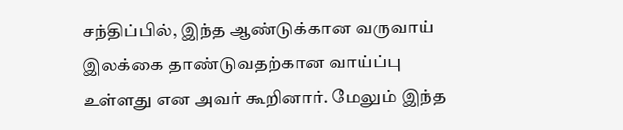சந்திப்பில், இந்த ஆண்டுக்கான வருவாய் இலக்கை தாண்டுவதற்கான வாய்ப்பு உள்ளது என அவர் கூறினார். மேலும் இந்த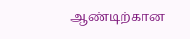ஆண்டிற்கான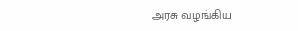அரசு வழங்கிய